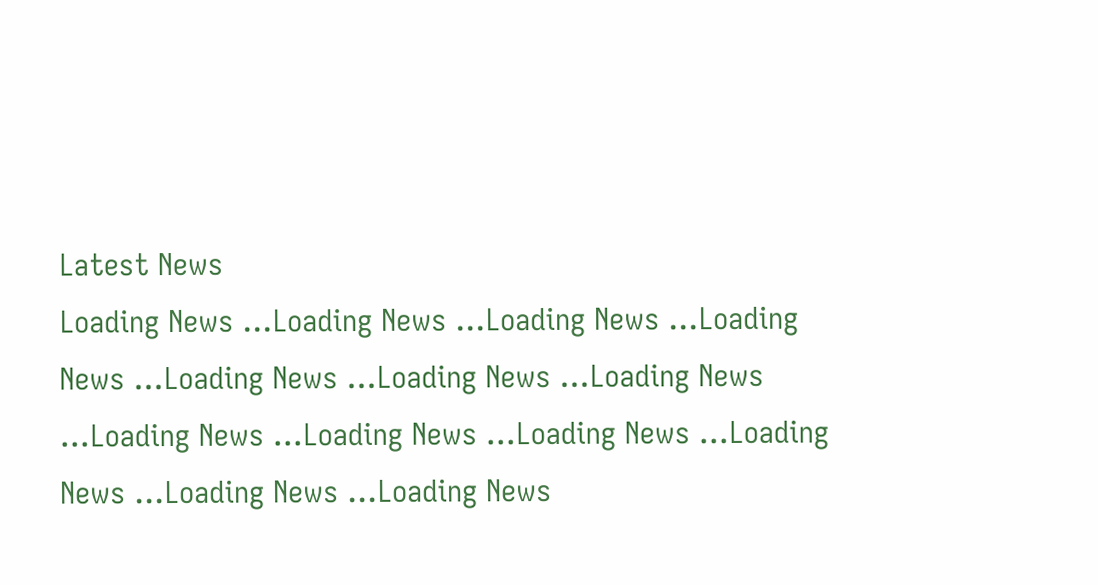Latest News
Loading News ...Loading News ...Loading News ...Loading News ...Loading News ...Loading News ...Loading News ...Loading News ...Loading News ...Loading News ...Loading News ...Loading News ...Loading News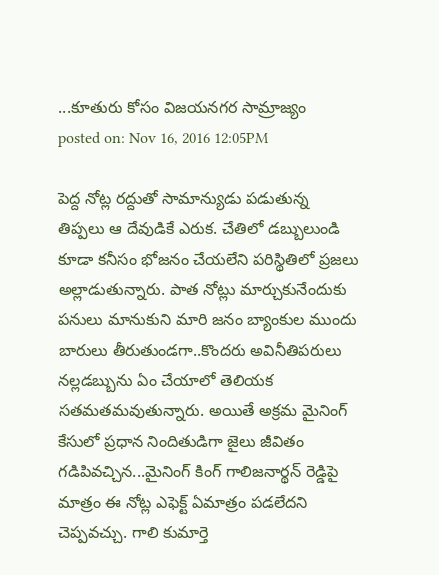...కూతురు కోసం విజయనగర సామ్రాజ్యం
posted on: Nov 16, 2016 12:05PM

పెద్ద నోట్ల రద్దుతో సామాన్యుడు పడుతున్న తిప్పలు ఆ దేవుడికే ఎరుక. చేతిలో డబ్బులుండి కూడా కనీసం భోజనం చేయలేని పరిస్థితిలో ప్రజలు అల్లాడుతున్నారు. పాత నోట్లు మార్చుకునేందుకు పనులు మానుకుని మారి జనం బ్యాంకుల ముందు బారులు తీరుతుండగా..కొందరు అవినీతిపరులు నల్లడబ్బును ఏం చేయాలో తెలియక సతమతమవుతున్నారు. అయితే అక్రమ మైనింగ్ కేసులో ప్రధాన నిందితుడిగా జైలు జీవితం గడిపివచ్చిన...మైనింగ్ కింగ్ గాలిజనార్థన్ రెడ్డిపై మాత్రం ఈ నోట్ల ఎఫెక్ట్ ఏమాత్రం పడలేదని చెప్పవచ్చు. గాలి కుమార్తె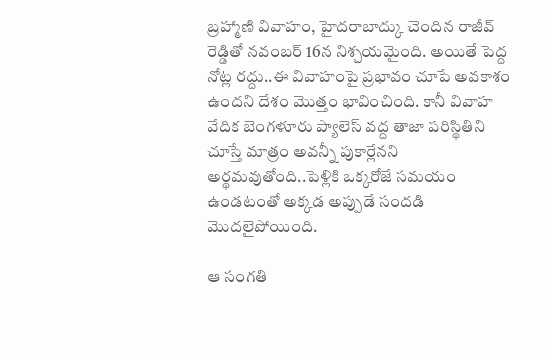బ్రహ్మాణి వివాహం, హైదరాబాద్కు చెందిన రాజీవ్ రెడ్డితో నవంబర్ 16న నిశ్చయమైంది. అయితే పెద్ద నోట్ల రద్దు..ఈ వివాహంపై ప్రభావం చూపే అవకాశం ఉందని దేశం మొత్తం భావించింది. కానీ వివాహ వేదిక బెంగళూరు ప్యాలెస్ వద్ద తాజా పరిస్థితిని చూస్తే మాత్రం అవన్నీ పుకార్లేనని అర్థమవుతోంది..పెళ్లికి ఒక్కరోజే సమయం ఉండటంతో అక్కడ అప్పుడే సందడి మొదలైపోయింది.

ఆ సంగతి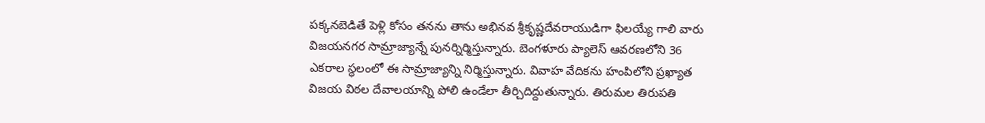పక్కనబెడితే పెళ్లి కోసం తనను తాను అభినవ శ్రీకృష్ణదేవరాయుడిగా ఫిలయ్యే గాలి వారు విజయనగర సామ్రాజ్యాన్నే పునర్నిర్మిస్తున్నారు. బెంగళూరు ప్యాలెస్ ఆవరణలోని 36 ఎకరాల స్థలంలో ఈ సామ్రాజ్యాన్ని నిర్మిస్తున్నారు. వివాహ వేదికను హంపిలోని ప్రఖ్యాత విజయ విఠల దేవాలయాన్ని పోలి ఉండేలా తీర్చిదిద్దుతున్నారు. తిరుమల తిరుపతి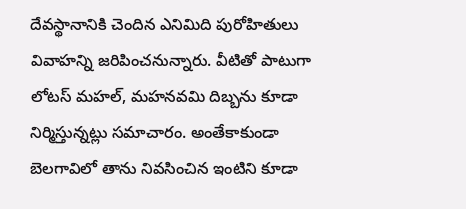దేవస్థానానికి చెందిన ఎనిమిది పురోహితులు వివాహన్ని జరిపించనున్నారు. వీటితో పాటుగా లోటస్ మహల్, మహనవమి దిబ్బను కూడా నిర్మిస్తున్నట్లు సమాచారం. అంతేకాకుండా బెలగావిలో తాను నివసించిన ఇంటిని కూడా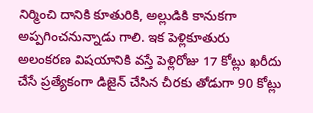నిర్మించి దానికి కూతురికి, అల్లుడికి కానుకగా అప్పగించనున్నాడు గాలి. ఇక పెళ్లికూతురు అలంకరణ విషయానికి వస్తే పెళ్లిరోజు 17 కోట్లు ఖరీదు చేసే ప్రత్యేకంగా డిజైన్ చేసిన చీరకు తోడుగా 90 కోట్లు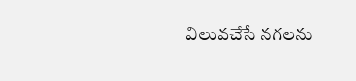విలువచేసే నగలను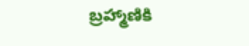బ్రహ్మాణికి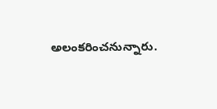అలంకరించనున్నారు.